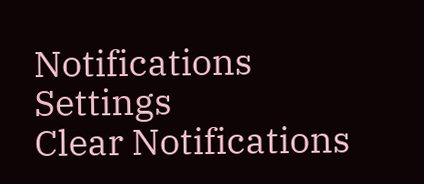Notifications
Settings
Clear Notifications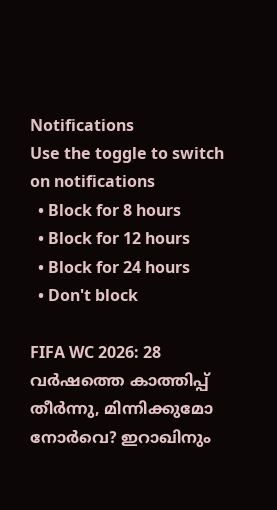Notifications
Use the toggle to switch on notifications
  • Block for 8 hours
  • Block for 12 hours
  • Block for 24 hours
  • Don't block

FIFA WC 2026: 28 വര്‍ഷത്തെ കാത്തിപ്പ് തീര്‍ന്നു, മിന്നിക്കുമോ നോര്‍വെ? ഇറാഖിനും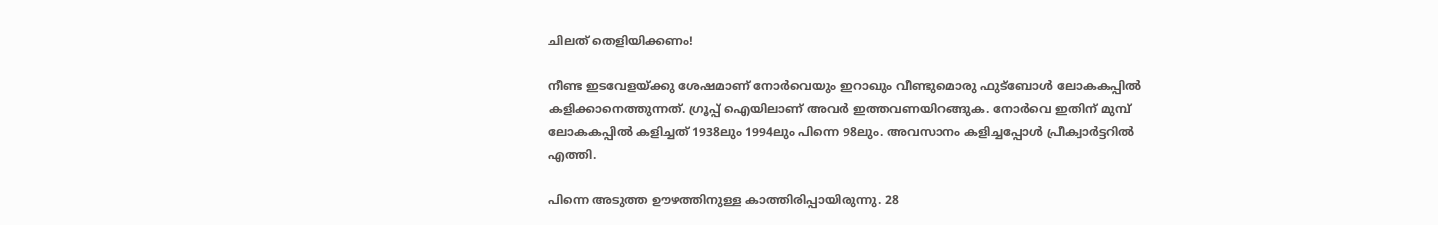ചിലത് തെളിയിക്കണം!

നീണ്ട ഇടവേളയ്ക്കു ശേഷമാണ് നോര്‍വെയും ഇറാഖും വീണ്ടുമൊരു ഫുട്‌ബോള്‍ ലോകകപ്പില്‍ കളിക്കാനെത്തുന്നത്. ഗ്രൂപ്പ് ഐയിലാണ് അവര്‍ ഇത്തവണയിറങ്ങുക. നോര്‍വെ ഇതിന് മുമ്പ് ലോകകപ്പില്‍ കളിച്ചത് 1938ലും 1994ലും പിന്നെ 98ലും. അവസാനം കളിച്ചപ്പോള്‍ പ്രീക്വാര്‍ട്ടറില്‍ എത്തി.

പിന്നെ അടുത്ത ഊഴത്തിനുള്ള കാത്തിരിപ്പായിരുന്നു. 28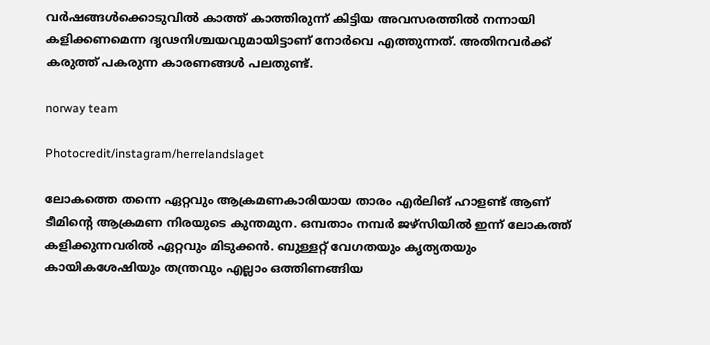വര്‍ഷങ്ങള്‍ക്കൊടുവില്‍ കാത്ത് കാത്തിരുന്ന് കിട്ടിയ അവസരത്തില്‍ നന്നായി കളിക്കണമെന്ന ദൃഢനിശ്ചയവുമായിട്ടാണ് നോര്‍വെ എത്തുന്നത്. അതിനവര്‍ക്ക് കരുത്ത് പകരുന്ന കാരണങ്ങള്‍ പലതുണ്ട്.

norway team

Photocredit/instagram/herrelandslaget

ലോകത്തെ തന്നെ ഏറ്റവും ആക്രമണകാരിയായ താരം എര്‍ലിങ് ഹാളണ്ട് ആണ് ടീമിന്റെ ആക്രമണ നിരയുടെ കുന്തമുന. ഒമ്പതാം നമ്പര്‍ ജഴ്‌സിയില്‍ ഇന്ന് ലോകത്ത് കളിക്കുന്നവരില്‍ ഏറ്റവും മിടുക്കന്‍. ബുള്ളറ്റ് വേഗതയും കൃത്യതയും കായികശേഷിയും തന്ത്രവും എല്ലാം ഒത്തിണങ്ങിയ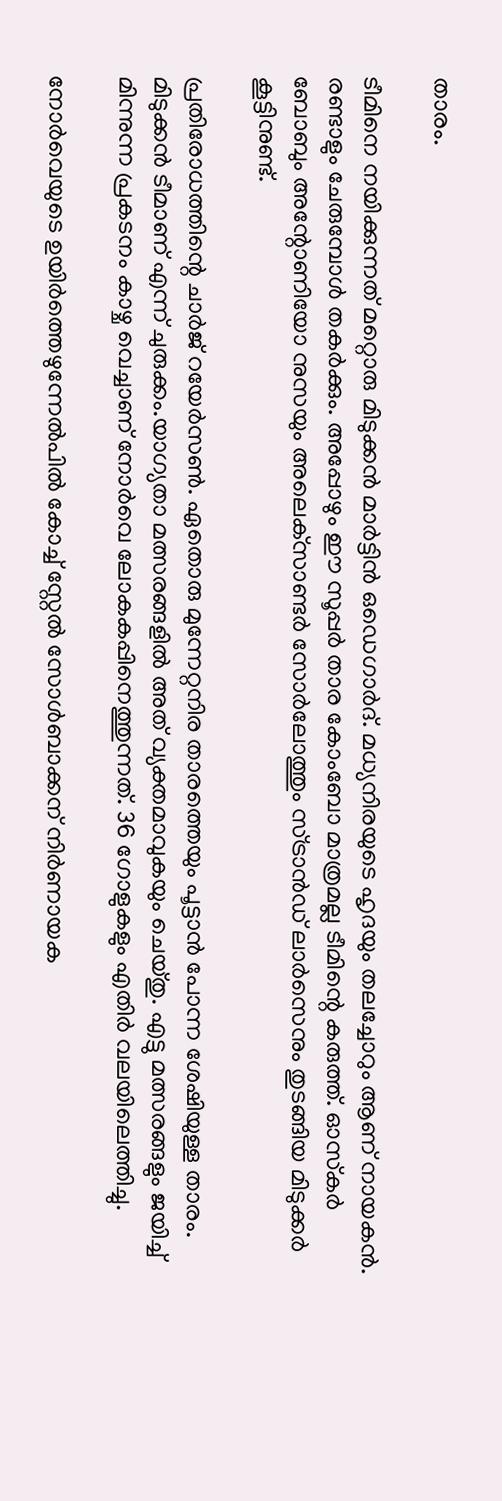താരം.

ടീമിനെ നയിക്കുന്നത് മറ്റൊരു മിടുക്കന്‍ മാര്‍ട്ടിന്‍ ഒഡെഗാര്‍ദ്. മധ്യനിരയുടെ ഹൃദയും തലച്ചോറും ആണ് നായകന്‍. രണ്ടാളും ചേരുമ്പോള്‍ തകര്‍ക്കും. അപ്പോഴും ഈ സൂപ്പര്‍ താര കോംബോ മാത്രമല്ല ടീമിന്റെ കരുത്ത്. ഓസ്‌കര്‍ ബോബും അന്റോണിയോ നുസയും അലെക്‌സാണ്ടര്‍ സോര്‍ലോത്തും സ്ട്രാന്‍ഡ് ലാര്‍സെനും തുടങ്ങിയ മിടുക്കര്‍ കൂട്ടിനുണ്ട്.

പ്രതിരോധത്തിന്റെ ചാര്‍ജ് റയേര്‍സണ്‍. ഏതൊരു മുന്നേറ്റനിര താരത്തെയും പൂട്ടാന്‍ പോന്ന ശേഷിയുള്ള താരം. മിടുക്കന്‍ ടീമാണ് എന്ന് ചുരുക്കം.യാഗ്യതാ മത്സരങ്ങളില്‍ അത് വ്യക്തമാവുകയും ചെയ്തു. എട്ടു മത്സരങ്ങളും ജയിച്ച് മിന്നുന്ന പ്രകടനം കാഴ്ച വെച്ചാണ് നോര്‍വെ ലോകകപ്പിനെത്തുന്നത്. 36 ഗോളുകളും എതിര്‍ വലയിലെത്തിച്ചു.

നോര്‍വെയുടെ ഉയിര്‍ത്തെഴുന്നേല്‍പില്‍ കോച്ച് സ്റ്റേല്‍ സോള്‍ബാക്കന് നിര്‍ണായക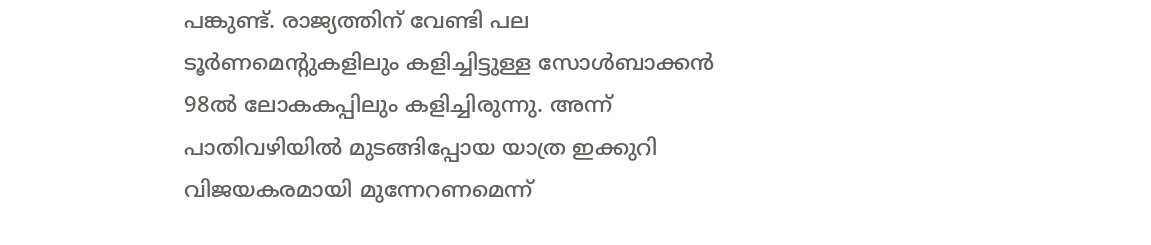പങ്കുണ്ട്. രാജ്യത്തിന് വേണ്ടി പല ടൂര്‍ണമെന്റുകളിലും കളിച്ചിട്ടുള്ള സോള്‍ബാക്കന്‍ 98ല്‍ ലോകകപ്പിലും കളിച്ചിരുന്നു. അന്ന് പാതിവഴിയില്‍ മുടങ്ങിപ്പോയ യാത്ര ഇക്കുറി വിജയകരമായി മുന്നേറണമെന്ന്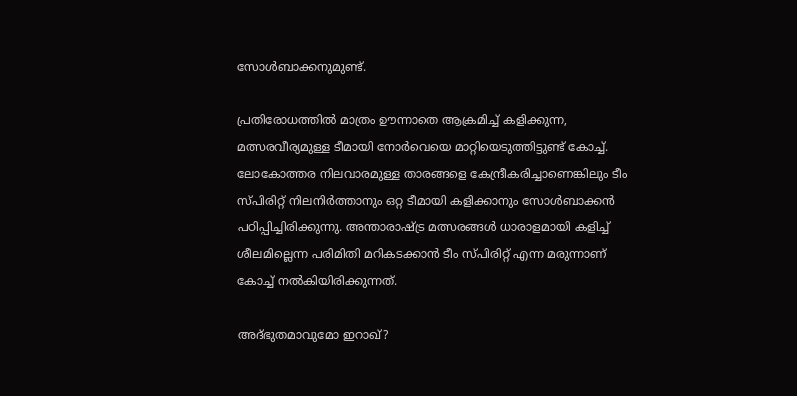സോള്‍ബാക്കനുമുണ്ട്.

പ്രതിരോധത്തില്‍ മാത്രം ഊന്നാതെ ആക്രമിച്ച് കളിക്കുന്ന, മത്സരവീര്യമുള്ള ടീമായി നോര്‍വെയെ മാറ്റിയെടുത്തിട്ടുണ്ട് കോച്ച്. ലോകോത്തര നിലവാരമുള്ള താരങ്ങളെ കേന്ദ്രീകരിച്ചാണെങ്കിലും ടീം സ്പിരിറ്റ് നിലനിര്‍ത്താനും ഒറ്റ ടീമായി കളിക്കാനും സോള്‍ബാക്കന്‍ പഠിപ്പിച്ചിരിക്കുന്നു. അന്താരാഷ്ട്ര മത്സരങ്ങള്‍ ധാരാളമായി കളിച്ച് ശീലമില്ലെന്ന പരിമിതി മറികടക്കാന്‍ ടീം സ്പിരിറ്റ് എന്ന മരുന്നാണ് കോച്ച് നല്‍കിയിരിക്കുന്നത്.

അദ്ഭുതമാവുമോ ഇറാഖ്?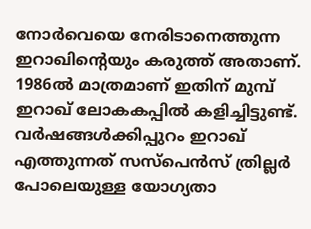നോര്‍വെയെ നേരിടാനെത്തുന്ന ഇറാഖിന്റെയും കരുത്ത് അതാണ്. 1986ല്‍ മാത്രമാണ് ഇതിന് മുമ്പ് ഇറാഖ് ലോകകപ്പില്‍ കളിച്ചിട്ടുണ്ട്. വര്‍ഷങ്ങള്‍ക്കിപ്പുറം ഇറാഖ് എത്തുന്നത് സസ്‌പെന്‍സ് ത്രില്ലര്‍ പോലെയുള്ള യോഗ്യതാ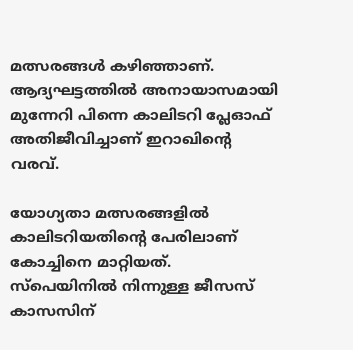മത്സരങ്ങള്‍ കഴിഞ്ഞാണ്. ആദ്യഘട്ടത്തില്‍ അനായാസമായി മുന്നേറി പിന്നെ കാലിടറി പ്ലേഓഫ് അതിജീവിച്ചാണ് ഇറാഖിന്റെ വരവ്.

യോഗ്യതാ മത്സരങ്ങളില്‍ കാലിടറിയതിന്റെ പേരിലാണ് കോച്ചിനെ മാറ്റിയത്. സ്‌പെയിനില്‍ നിന്നുള്ള ജീസസ് കാസസിന്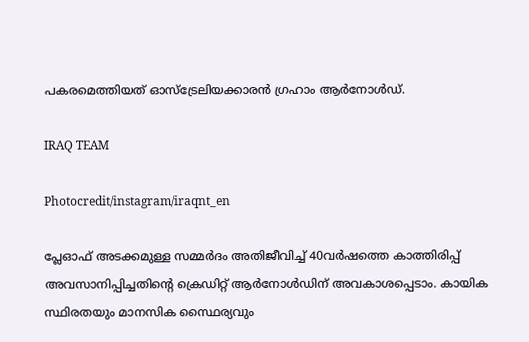പകരമെത്തിയത് ഓസ്‌ട്രേലിയക്കാരന്‍ ഗ്രഹാം ആര്‍നോള്‍ഡ്.

IRAQ TEAM

Photocredit/instagram/iraqnt_en

പ്ലേഓഫ് അടക്കമുള്ള സമ്മര്‍ദം അതിജീവിച്ച് 40വര്‍ഷത്തെ കാത്തിരിപ്പ് അവസാനിപ്പിച്ചതിന്റെ ക്രെഡിറ്റ് ആര്‍നോള്‍ഡിന് അവകാശപ്പെടാം. കായിക സ്ഥിരതയും മാനസിക സ്ഥൈര്യവും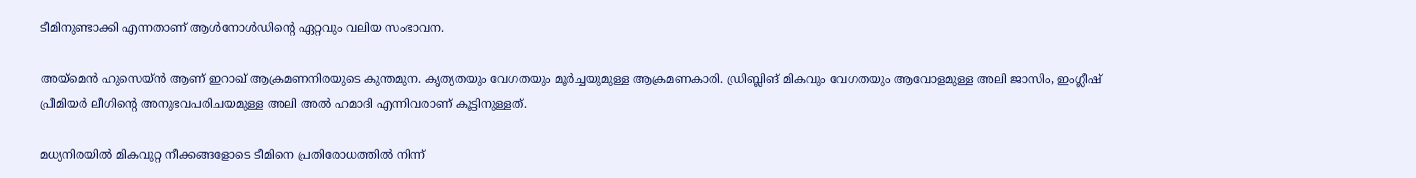ടീമിനുണ്ടാക്കി എന്നതാണ് ആള്‍നോള്‍ഡിന്റെ ഏറ്റവും വലിയ സംഭാവന.

അയ്‌മെന്‍ ഹുസെയ്ന്‍ ആണ് ഇറാഖ് ആക്രമണനിരയുടെ കുന്തമുന. കൃത്യതയും വേഗതയും മൂര്‍ച്ചയുമുള്ള ആക്രമണകാരി. ഡ്രിബ്ലിങ് മികവും വേഗതയും ആവോളമുള്ള അലി ജാസിം, ഇംഗ്ലീഷ് പ്രീമിയര്‍ ലീഗിന്റെ അനുഭവപരിചയമുള്ള അലി അല്‍ ഹമാദി എന്നിവരാണ് കൂട്ടിനുള്ളത്.

മധ്യനിരയില്‍ മികവുറ്റ നീക്കങ്ങളോടെ ടീമിനെ പ്രതിരോധത്തില്‍ നിന്ന്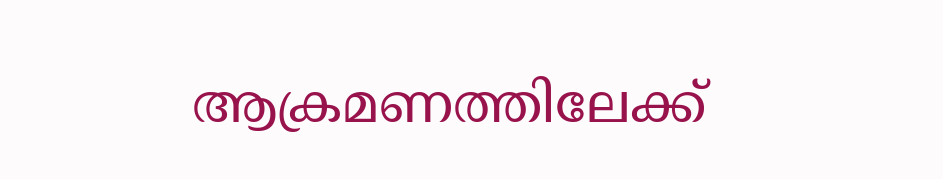ആക്രമണത്തിലേക്ക്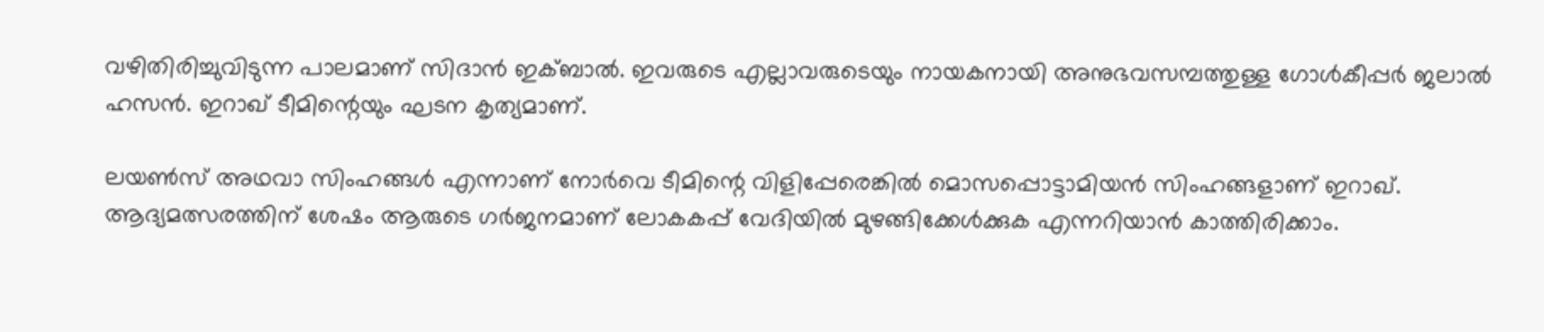വഴിതിരിച്ചുവിടുന്ന പാലമാണ് സിദാന്‍ ഇക്ബാല്‍. ഇവരുടെ എല്ലാവരുടെയും നായകനായി അനുഭവസമ്പത്തുള്ള ഗോള്‍കീപ്പര്‍ ജലാല്‍ ഹസന്‍. ഇറാഖ് ടീമിന്റെയും ഘടന കൃത്യമാണ്.

ലയണ്‍സ് അഥവാ സിംഹങ്ങള്‍ എന്നാണ് നോര്‍വെ ടീമിന്റെ വിളിപ്പേരെങ്കില്‍ മൊസപ്പൊട്ടാമിയന്‍ സിംഹങ്ങളാണ് ഇറാഖ്. ആദ്യമത്സരത്തിന് ശേഷം ആരുടെ ഗര്‍ജനമാണ് ലോകകപ്പ് വേദിയില്‍ മുഴങ്ങിക്കേള്‍ക്കുക എന്നറിയാന്‍ കാത്തിരിക്കാം.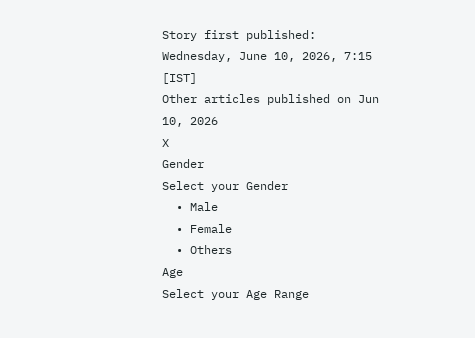Story first published: Wednesday, June 10, 2026, 7:15 [IST]
Other articles published on Jun 10, 2026
X
Gender
Select your Gender
  • Male
  • Female
  • Others
Age
Select your Age Range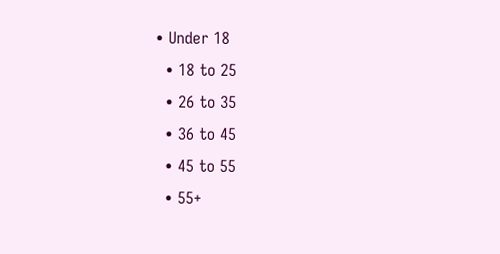• Under 18
  • 18 to 25
  • 26 to 35
  • 36 to 45
  • 45 to 55
  • 55+